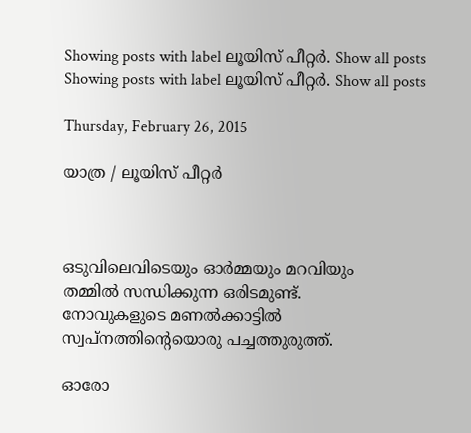Showing posts with label ലൂയിസ് പീറ്റര്‍. Show all posts
Showing posts with label ലൂയിസ് പീറ്റര്‍. Show all posts

Thursday, February 26, 2015

യാത്ര / ലൂയിസ് പീറ്റര്‍



ഒടുവിലെവിടെയും ഓര്‍മ്മയും മറവിയും
തമ്മില്‍ സന്ധിക്കുന്ന ഒരിടമുണ്ട്.
നോവുകളുടെ മണല്‍ക്കാട്ടില്‍
സ്വപ്നത്തിന്‍റെയൊരു പച്ചത്തുരുത്ത്.

ഓരോ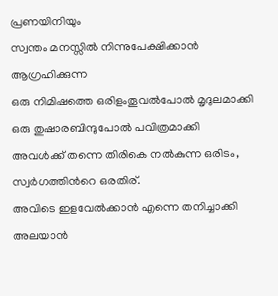പ്രണയിനിയും
സ്വന്തം മനസ്സില്‍ നിന്നുപേക്ഷിക്കാന്‍ ആഗ്രഹിക്കുന്ന
ഒരു നിമിഷത്തെ ഒരിളംതൂവല്‍പോല്‍ മൃദുലമാക്കി
ഒരു തുഷാരബിന്ദുപോല്‍ പവിത്രമാക്കി
അവള്‍ക്ക് തന്നെ തിരികെ നല്‍കുന്ന ഒരിടം,
സ്വര്‍ഗത്തിന്‍റെ ഒരതിര്.
അവിടെ ഇളവേല്‍ക്കാന്‍ എന്നെ തനിച്ചാക്കി
അലയാന്‍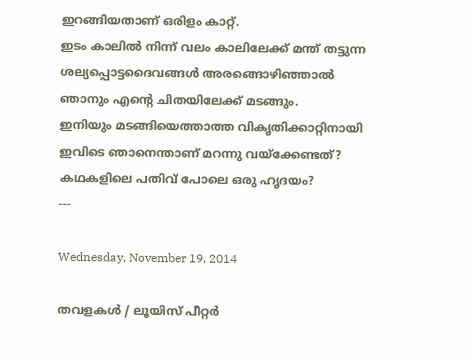ഇറങ്ങിയതാണ് ഒരിളം കാറ്റ്.
ഇടം കാലില്‍ നിന്ന്‍ വലം കാലിലേക്ക് മന്ത് തട്ടുന്ന
ശല്യപ്പൊട്ടദൈവങ്ങള്‍ അരങ്ങൊഴിഞ്ഞാല്‍
ഞാനും എന്‍റെ ചിതയിലേക്ക് മടങ്ങും.
ഇനിയും മടങ്ങിയെത്താത്ത വികൃതിക്കാറ്റിനായി
ഇവിടെ ഞാനെന്താണ് മറന്നു വയ്ക്കേണ്ടത്?
കഥകളിലെ പതിവ് പോലെ ഒരു ഹൃദയം?
---

Wednesday, November 19, 2014

തവളകള്‍ / ലൂയിസ് പീറ്റര്‍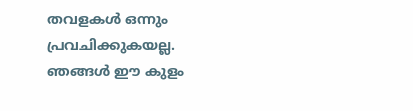തവളകൾ ഒന്നും
പ്രവചിക്കുകയല്ല.
ഞങ്ങൾ ഈ കുളം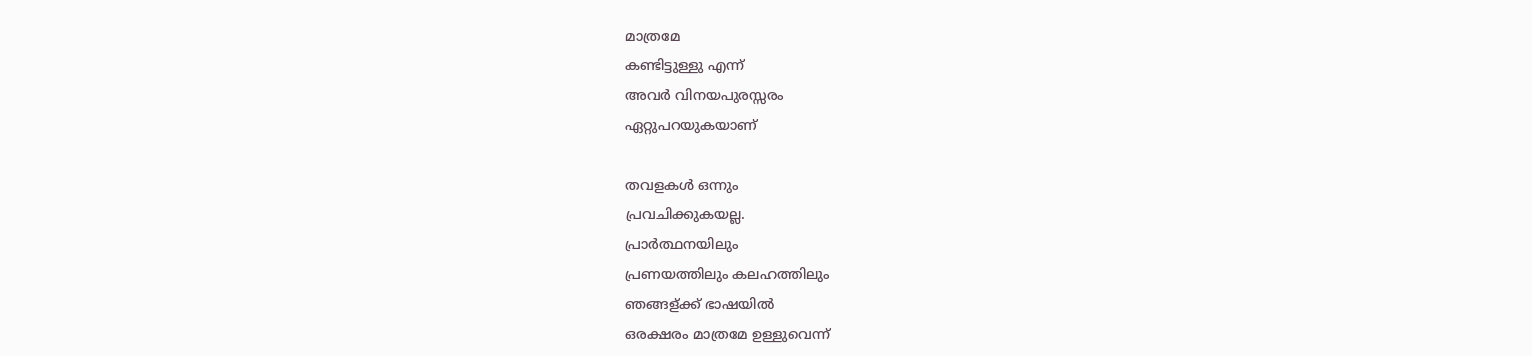മാത്രമേ
കണ്ടിട്ടുള്ളു എന്ന്
അവർ വിനയപുരസ്സരം
ഏറ്റുപറയുകയാണ്‌

തവളകൾ ഒന്നും
പ്രവചിക്കുകയല്ല.
പ്രാർത്ഥനയിലും
പ്രണയത്തിലും കലഹത്തിലും
ഞങ്ങള്ക്ക് ഭാഷയിൽ
ഒരക്ഷരം മാത്രമേ ഉള്ളുവെന്ന്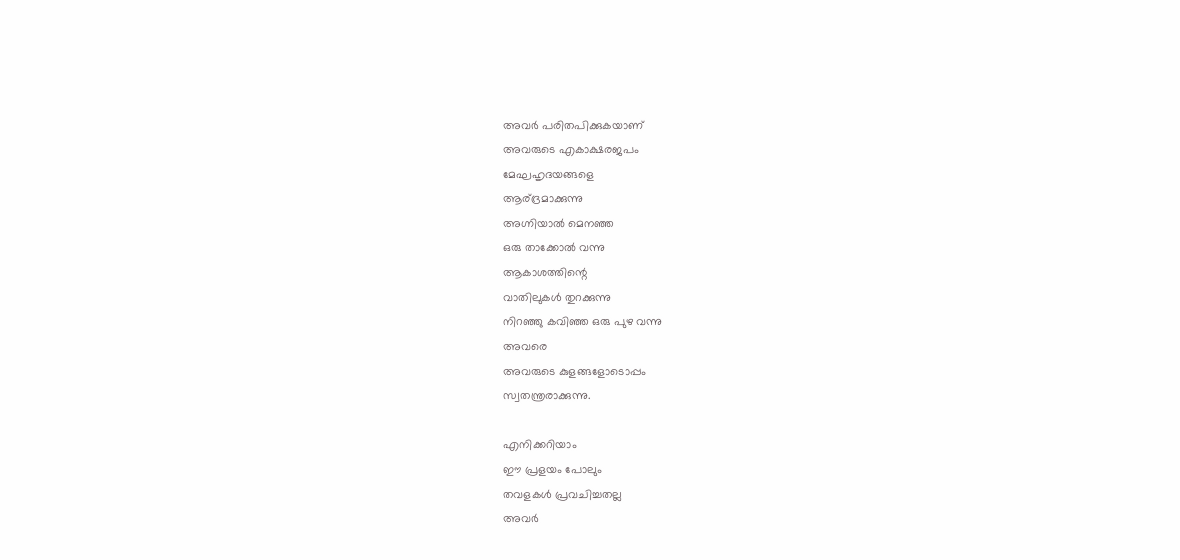അവർ പരിതപിക്കുകയാണ്
അവരുടെ എകാക്ഷരജപം
മേഘഹൃദയങ്ങളെ
ആര്ദ്രമാക്കുന്നു
അഗ്നിയാൽ മെനഞ്ഞ
ഒരു താക്കോൽ വന്നു
ആകാശത്തിന്റെ
വാതിലുകൾ തുറക്കുന്നു
നിറഞ്ഞു കവിഞ്ഞ ഒരു പുഴ വന്നു
അവരെ
അവരുടെ കുളങ്ങളോടൊപ്പം
സ്വതന്ത്രരാക്കുന്നു.

എനിക്കറിയാം
ഈ പ്രളയം പോലും
തവളകൾ പ്രവചിച്ചതല്ല
അവർ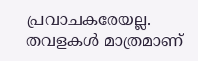പ്രവാചകരേയല്ല.
തവളകൾ മാത്രമാണ്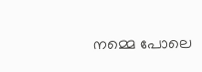നമ്മെ പോലെ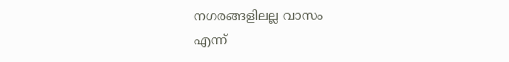നഗരങ്ങളിലല്ല വാസം
എന്ന്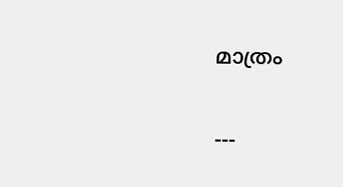മാത്രം

---